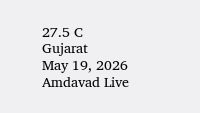27.5 C
Gujarat
May 19, 2026
Amdavad Live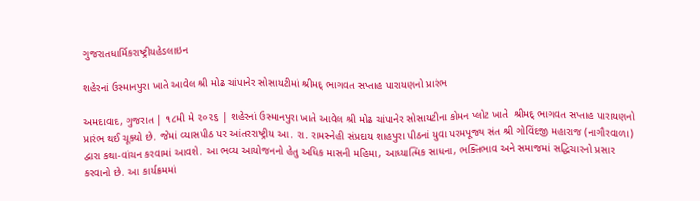ગુજરાતધાર્મિકરાષ્ટ્રીયહેડલાઇન

શહેરનાં ઉસ્માનપુરા ખાતે આવેલ શ્રી મોઢ ચાંપાનેર સોસાયટીમાં શ્રીમદ્ ભાગવત સપ્તાહ પારાયણનો પ્રારંભ

અમદાવાદ, ગુજરાત | ૧૮મી મે ૨૦૨૬ | શહેરનાં ઉસ્માનપુરા ખાતે આવેલ શ્રી મોઢ ચાંપાનેર સોસાયટીના કોમન પ્લોટ ખાતે  શ્રીમદ્ ભાગવત સપ્તાહ પારાયણનો પ્રારંભ થઈ ચૂક્યો છે. જેમાં વ્યાસપીઠ પર આંતરરાષ્ટ્રીય આ. રા. રામસ્નેહી સંપ્રદાય શાહપુરા પીઠનાં યુવા પરમપૂજ્ય સંત શ્રી ગોવિંદજી મહારાજ (નાગૌરવાળા) દ્વારા કથા-વાંચન કરવામાં આવશે. આ ભવ્ય આયોજનનો હેતુ અધિક માસની મહિમા, આધ્યાત્મિક સાધના, ભક્તિભાવ અને સમાજમાં સદ્ધિચારનો પ્રસાર કરવાનો છે. આ કાર્યક્રમમાં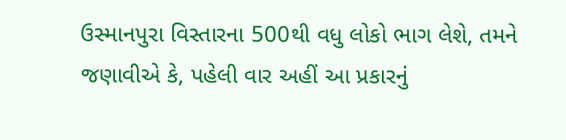ઉસ્માનપુરા વિસ્તારના 500થી વધુ લોકો ભાગ લેશે, તમને જણાવીએ કે, પહેલી વાર અહીં આ પ્રકારનું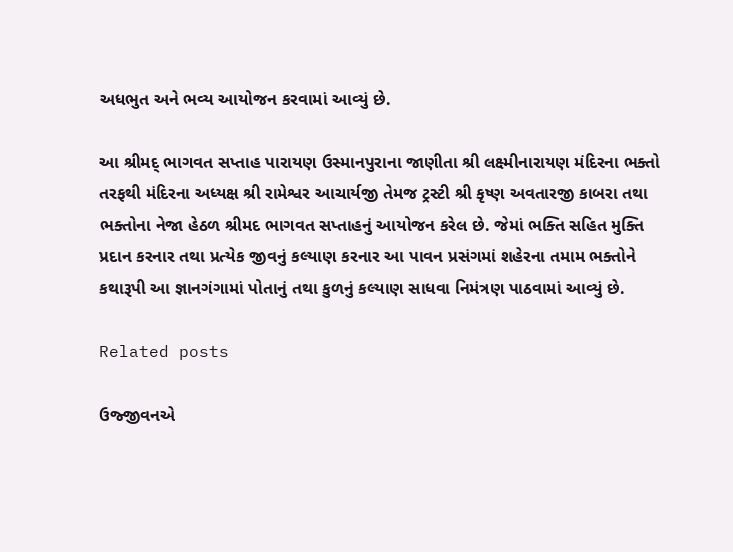અધભુત અને ભવ્ય આયોજન કરવામાં આવ્યું છે.

આ શ્રીમદ્ ભાગવત સપ્તાહ પારાયણ ઉસ્માનપુરાના જાણીતા શ્રી લક્ષ્મીનારાયણ મંદિરના ભક્તો તરફથી મંદિરના અધ્યક્ષ શ્રી રામેશ્વર આચાર્યજી તેમજ ટ્રસ્ટી શ્રી કૃષ્ણ અવતારજી કાબરા તથા ભક્તોના નેજા હેઠળ શ્રીમદ ભાગવત સપ્તાહનું આયોજન કરેલ છે. જેમાં ભક્તિ સહિત મુક્તિ પ્રદાન કરનાર તથા પ્રત્યેક જીવનું કલ્યાણ કરનાર આ પાવન પ્રસંગમાં શહેરના તમામ ભક્તોને કથારૂપી આ જ્ઞાનગંગામાં પોતાનું તથા કુળનું કલ્યાણ સાધવા નિમંત્રણ પાઠવામાં આવ્યું છે.

Related posts

ઉજ્જીવનએ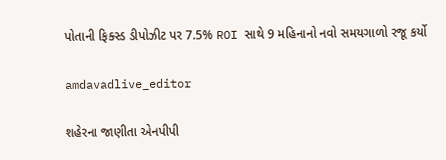પોતાની ફિક્સ્ડ ડીપોઝીટ પર 7.5% ROI સાથે 9 મહિનાનો નવો સમયગાળો રજૂ કર્યો

amdavadlive_editor

શહેરના જાણીતા એનપીપી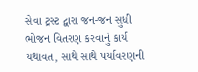સેવા ટ્રસ્ટ દ્વારા જન-જન સુધી ભોજન વિતરણ કરવાનું કાર્ય યથાવત, સાથે સાથે પર્યાવરણની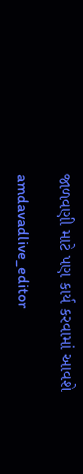જાળવણી માટે પણ કાર્ય કરવામાં આવશે

amdavadlive_editor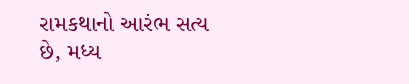રામકથાનો આરંભ સત્ય છે, મધ્ય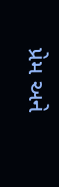પ્રેમ અને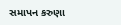સમાપન કરુણા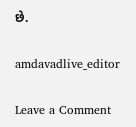છે.

amdavadlive_editor

Leave a Comment